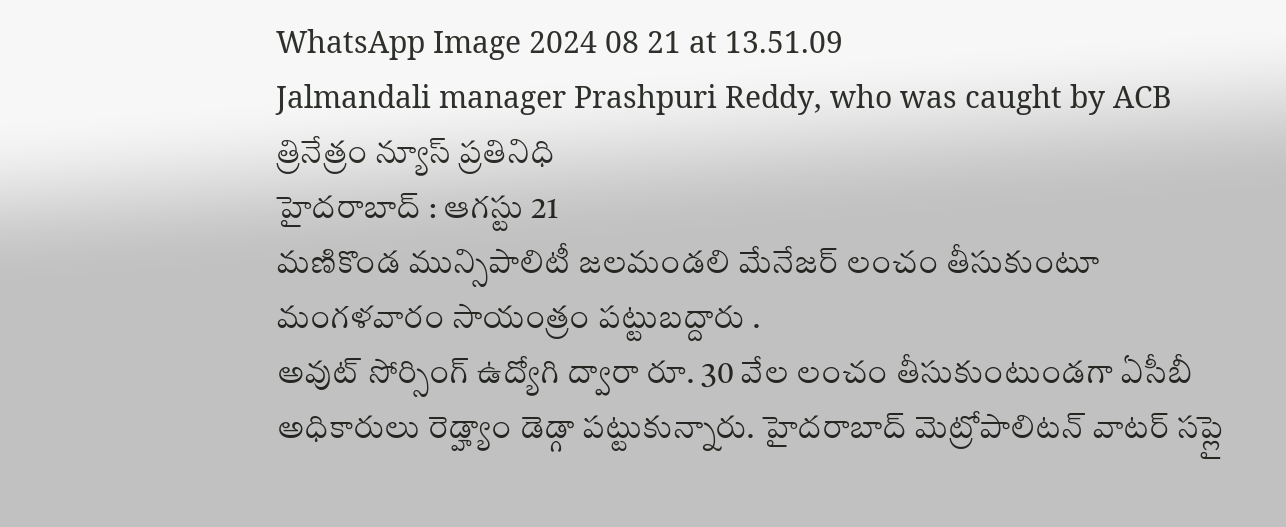WhatsApp Image 2024 08 21 at 13.51.09
Jalmandali manager Prashpuri Reddy, who was caught by ACB
త్రినేత్రం న్యూస్ ప్రతినిధి
హైదరాబాద్ : ఆగస్టు 21
మణికొండ మున్సిపాలిటీ జలమండలి మేనేజర్ లంచం తీసుకుంటూ మంగళవారం సాయంత్రం పట్టుబద్దారు .
అవుట్ సోర్సింగ్ ఉద్యోగి ద్వారా రూ. 30 వేల లంచం తీసుకుంటుండగా ఏసీబీ అధికారులు రెడ్హ్యాం డెడ్గా పట్టుకున్నారు. హైదరాబాద్ మెట్రోపాలిటన్ వాటర్ సప్లై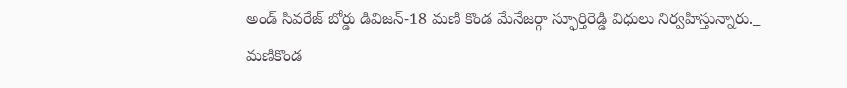అండ్ సివరేజ్ బోర్డు డివిజన్-18 మణి కొండ మేనేజర్గా స్ఫూర్తిరెడ్డి విధులు నిర్వహిస్తున్నారు._
మణికొండ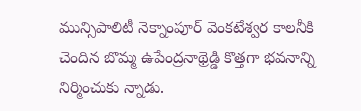మున్సిపాలిటీ నెక్నాంపూర్ వెంకటేశ్వర కాలనీకి చెందిన బొమ్మ ఉపేంద్రనాథ్రెడ్డి కొత్తగా భవనాన్ని నిర్మించుకు న్నాడు.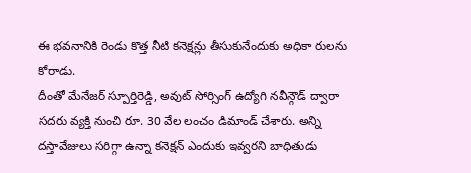ఈ భవనానికి రెండు కొత్త నీటి కనెక్షన్లు తీసుకునేందుకు అధికా రులను కోరాడు.
దీంతో మేనేజర్ స్పూర్తిరెడ్డి, అవుట్ సోర్సింగ్ ఉద్యోగి నవీన్గౌడ్ ద్వారా సదరు వ్యక్తి నుంచి రూ. 30 వేల లంచం డిమాండ్ చేశారు. అన్ని దస్తావేజులు సరిగ్గా ఉన్నా కనెక్షన్ ఎందుకు ఇవ్వరని బాధితుడు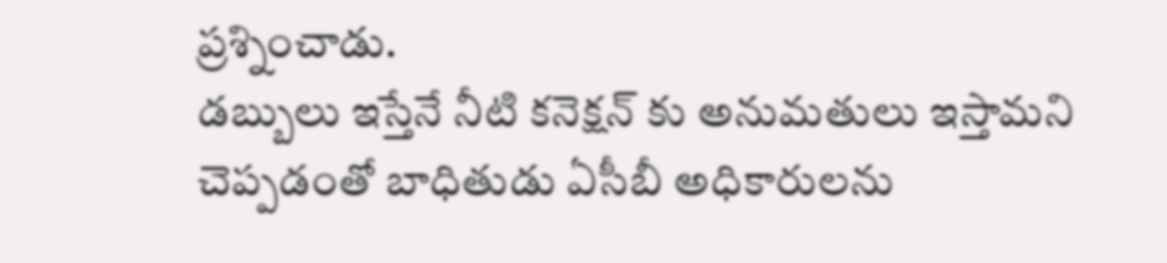ప్రశ్నించాడు.
డబ్బులు ఇస్తేనే నీటి కనెక్షన్ కు అనుమతులు ఇస్తామని చెప్పడంతో బాధితుడు ఏసీబీ అధికారులను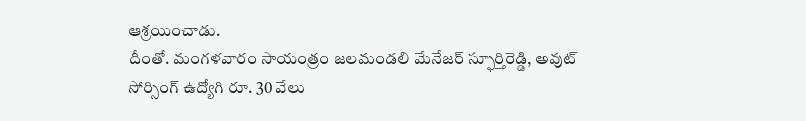ఆశ్రయించాడు.
దీంతో. మంగళవారం సాయంత్రం జలమండలి మేనేజర్ స్ఫూర్తిరెడ్డి, అవుట్ సోర్సింగ్ ఉద్యోగి రూ. 30 వేలు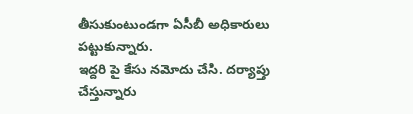తీసుకుంటుండగా ఏసీబీ అధికారులు పట్టుకున్నారు.
ఇద్దరి పై కేసు నమోదు చేసి. దర్యాప్తు చేస్తున్నారు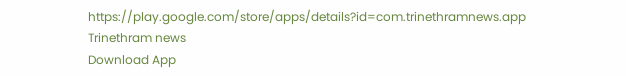https://play.google.com/store/apps/details?id=com.trinethramnews.app
Trinethram news
Download App